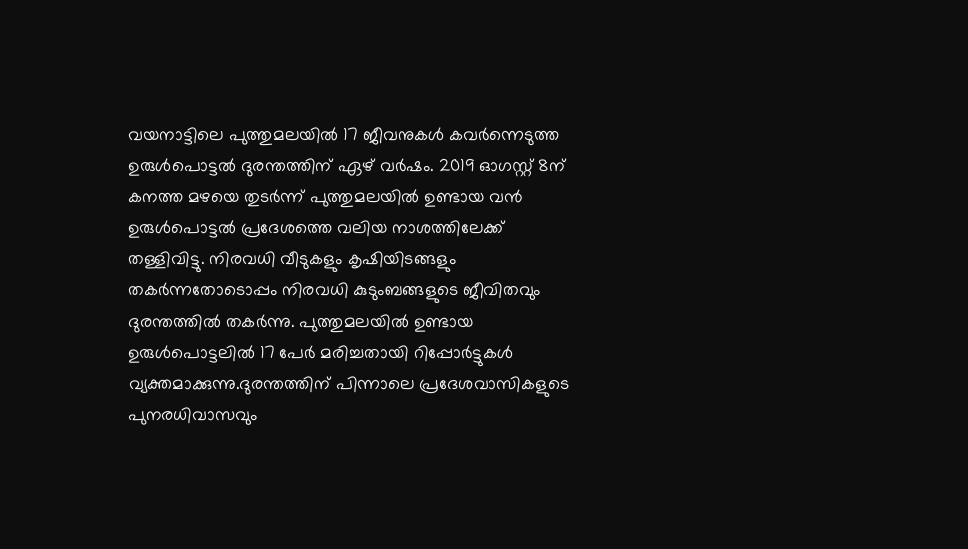വയനാട്ടിലെ പുത്തുമലയിൽ 17 ജീവനുകൾ കവർന്നെടുത്ത ഉരുൾപൊട്ടൽ ദുരന്തത്തിന് ഏഴ് വർഷം. 2019 ഓഗസ്റ്റ് 8ന് കനത്ത മഴയെ തുടർന്ന് പുത്തുമലയിൽ ഉണ്ടായ വൻ ഉരുൾപൊട്ടൽ പ്രദേശത്തെ വലിയ നാശത്തിലേക്ക് തള്ളിവിട്ടു. നിരവധി വീടുകളും കൃഷിയിടങ്ങളും തകർന്നതോടൊപ്പം നിരവധി കുടുംബങ്ങളുടെ ജീവിതവും ദുരന്തത്തിൽ തകർന്നു. പുത്തുമലയിൽ ഉണ്ടായ ഉരുൾപൊട്ടലിൽ 17 പേർ മരിച്ചതായി റിപ്പോർട്ടുകൾ വ്യക്തമാക്കുന്നു.ദുരന്തത്തിന് പിന്നാലെ പ്രദേശവാസികളുടെ പുനരധിവാസവും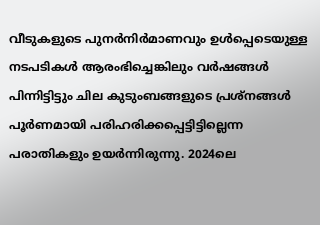വീടുകളുടെ പുനർനിർമാണവും ഉൾപ്പെടെയുള്ള നടപടികൾ ആരംഭിച്ചെങ്കിലും വർഷങ്ങൾ പിന്നിട്ടിട്ടും ചില കുടുംബങ്ങളുടെ പ്രശ്നങ്ങൾ പൂർണമായി പരിഹരിക്കപ്പെട്ടിട്ടില്ലെന്ന പരാതികളും ഉയർന്നിരുന്നു. 2024ലെ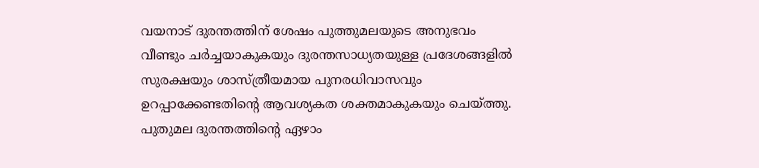വയനാട് ദുരന്തത്തിന് ശേഷം പുത്തുമലയുടെ അനുഭവം വീണ്ടും ചർച്ചയാകുകയും ദുരന്തസാധ്യതയുള്ള പ്രദേശങ്ങളിൽ സുരക്ഷയും ശാസ്ത്രീയമായ പുനരധിവാസവും ഉറപ്പാക്കേണ്ടതിന്റെ ആവശ്യകത ശക്തമാകുകയും ചെയ്ത്തു. പുതുമല ദുരന്തത്തിന്റെ ഏഴാം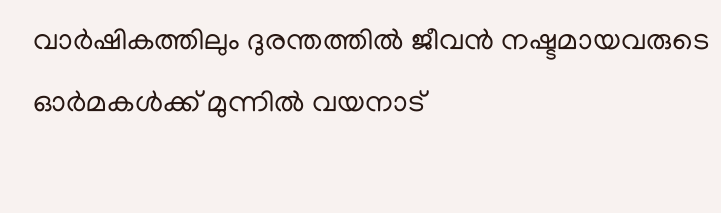വാർഷികത്തിലും ദുരന്തത്തിൽ ജീവൻ നഷ്ടമായവരുടെ ഓർമകൾക്ക് മുന്നിൽ വയനാട്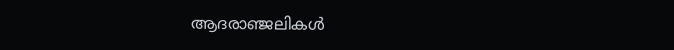ആദരാഞ്ജലികൾ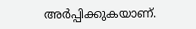അർപ്പിക്കുകയാണ്.